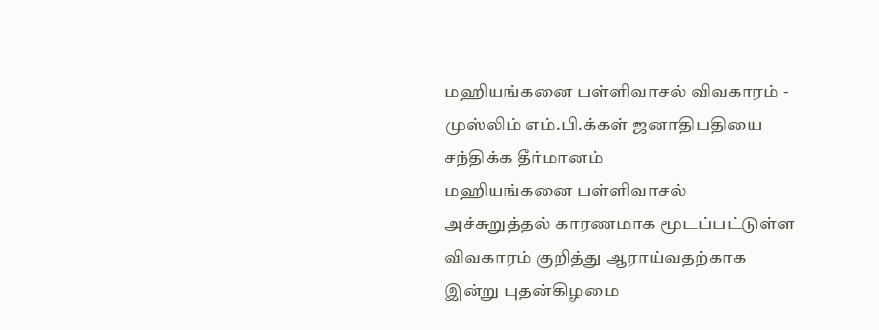மஹியங்கனை பள்ளிவாசல் விவகாரம் - முஸ்லிம் எம்.பி.க்கள் ஜனாதிபதியை சந்திக்க தீர்மானம்
மஹியங்கனை பள்ளிவாசல் அச்சுறுத்தல் காரணமாக மூடப்பட்டுள்ள விவகாரம் குறித்து ஆராய்வதற்காக இன்று புதன்கிழமை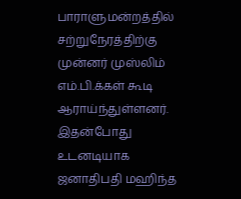பாராளுமன்றத்தில் சற்றுநேரத்திற்கு முன்னர் முஸ்லிம் எம்.பி.க்கள் கூடி ஆராய்ந்துள்ளனர்.
இதன்போது உடனடியாக ஜனாதிபதி மஹிந்த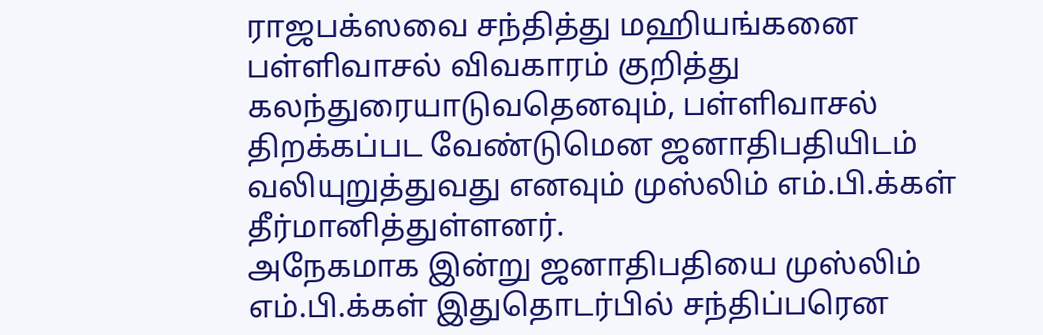ராஜபக்ஸவை சந்தித்து மஹியங்கனை பள்ளிவாசல் விவகாரம் குறித்து கலந்துரையாடுவதெனவும், பள்ளிவாசல் திறக்கப்பட வேண்டுமென ஜனாதிபதியிடம் வலியுறுத்துவது எனவும் முஸ்லிம் எம்.பி.க்கள் தீர்மானித்துள்ளனர்.
அநேகமாக இன்று ஜனாதிபதியை முஸ்லிம் எம்.பி.க்கள் இதுதொடர்பில் சந்திப்பரென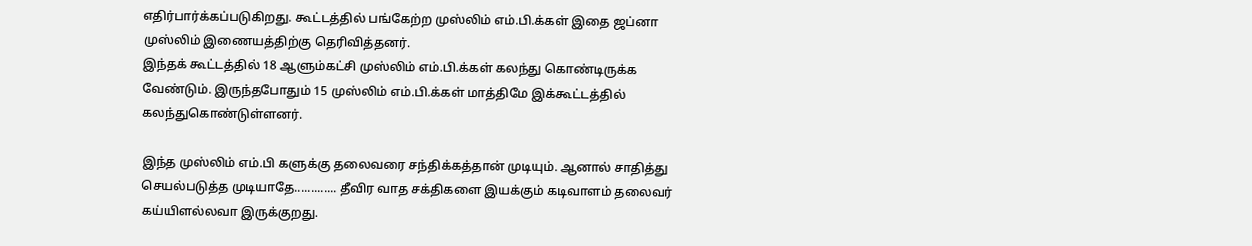எதிர்பார்க்கப்படுகிறது. கூட்டத்தில் பங்கேற்ற முஸ்லிம் எம்.பி.க்கள் இதை ஜப்னா முஸ்லிம் இணையத்திற்கு தெரிவித்தனர்.
இந்தக் கூட்டத்தில் 18 ஆளும்கட்சி முஸ்லிம் எம்.பி.க்கள் கலந்து கொண்டிருக்க வேண்டும். இருந்தபோதும் 15 முஸ்லிம் எம்.பி.க்கள் மாத்திமே இக்கூட்டத்தில் கலந்துகொண்டுள்ளனர்.

இந்த முஸ்லிம் எம்.பி களுக்கு தலைவரை சந்திக்கத்தான் முடியும். ஆனால் சாதித்து செயல்படுத்த முடியாதே............. தீவிர வாத சக்திகளை இயக்கும் கடிவாளம் தலைவர் கய்யிளல்லவா இருக்குறது.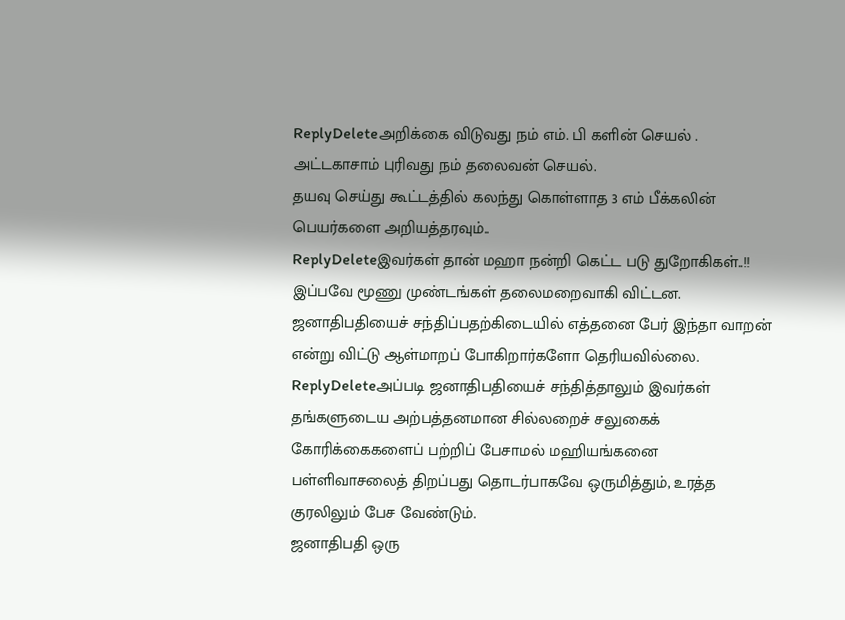ReplyDeleteஅறிக்கை விடுவது நம் எம். பி களின் செயல் . அட்டகாசாம் புரிவது நம் தலைவன் செயல்.
தயவு செய்து கூட்டத்தில் கலந்து கொள்ளாத 3 எம் பீக்கலின் பெயர்களை அறியத்தரவும்..
ReplyDeleteஇவர்கள் தான் மஹா நன்றி கெட்ட படு துறோகிகள்..!!
இப்பவே மூணு முண்டங்கள் தலைமறைவாகி விட்டன. ஜனாதிபதியைச் சந்திப்பதற்கிடையில் எத்தனை பேர் இந்தா வாறன் என்று விட்டு ஆள்மாறப் போகிறார்களோ தெரியவில்லை.
ReplyDeleteஅப்படி ஜனாதிபதியைச் சந்தித்தாலும் இவர்கள் தங்களுடைய அற்பத்தனமான சில்லறைச் சலுகைக் கோரிக்கைகளைப் பற்றிப் பேசாமல் மஹியங்கனை பள்ளிவாசலைத் திறப்பது தொடர்பாகவே ஒருமித்தும், உரத்த குரலிலும் பேச வேண்டும்.
ஜனாதிபதி ஒரு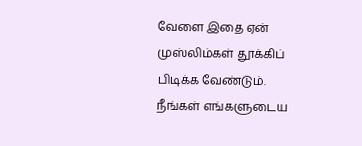வேளை இதை ஏன் முஸ்லிம்கள் தூக்கிப் பிடிக்க வேண்டும். நீங்கள் எங்களுடைய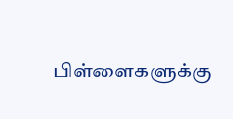பிள்ளைகளுக்கு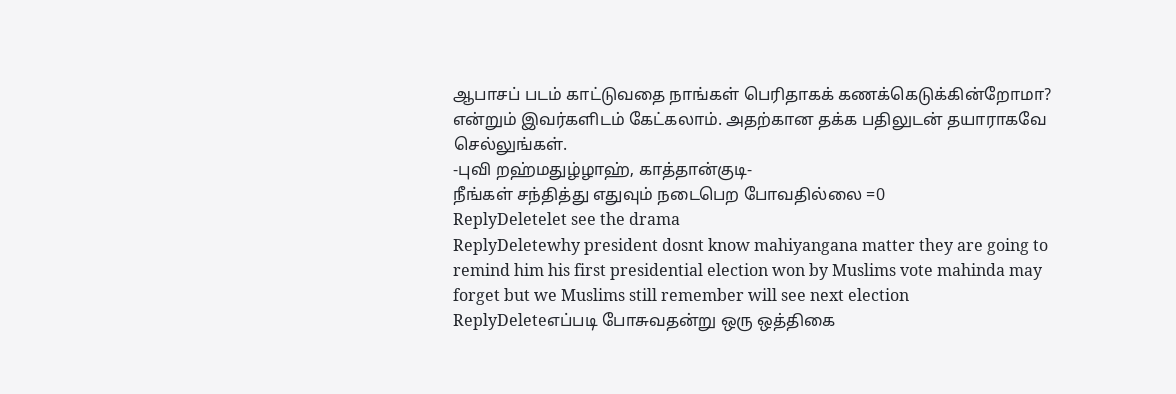ஆபாசப் படம் காட்டுவதை நாங்கள் பெரிதாகக் கணக்கெடுக்கின்றோமா? என்றும் இவர்களிடம் கேட்கலாம். அதற்கான தக்க பதிலுடன் தயாராகவே செல்லுங்கள்.
-புவி றஹ்மதுழ்ழாஹ், காத்தான்குடி-
நீங்கள் சந்தித்து எதுவும் நடைபெற போவதில்லை =0
ReplyDeletelet see the drama
ReplyDeletewhy president dosnt know mahiyangana matter they are going to remind him his first presidential election won by Muslims vote mahinda may forget but we Muslims still remember will see next election
ReplyDeleteஎப்படி போசுவதன்று ஒரு ஒத்திகை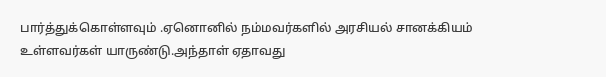பார்த்துக்கொள்ளவும் .ஏனொனில் நம்மவர்களில் அரசியல் சானக்கியம் உள்ளவர்கள் யாருண்டு.அந்தாள் ஏதாவது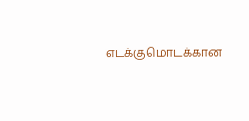எடக்குமொடக்கான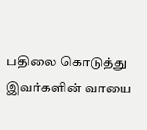பதிலை கொடுத்து இவர்களின் வாயை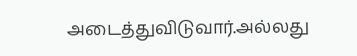அடைத்துவிடுவார்.அல்லது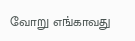வோறு எங்காவது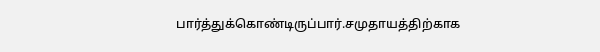பார்த்துக்கொண்டிருப்பார்.சமுதாயத்திற்காக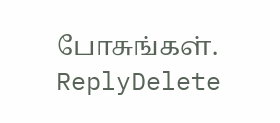போசுங்கள்.
ReplyDelete